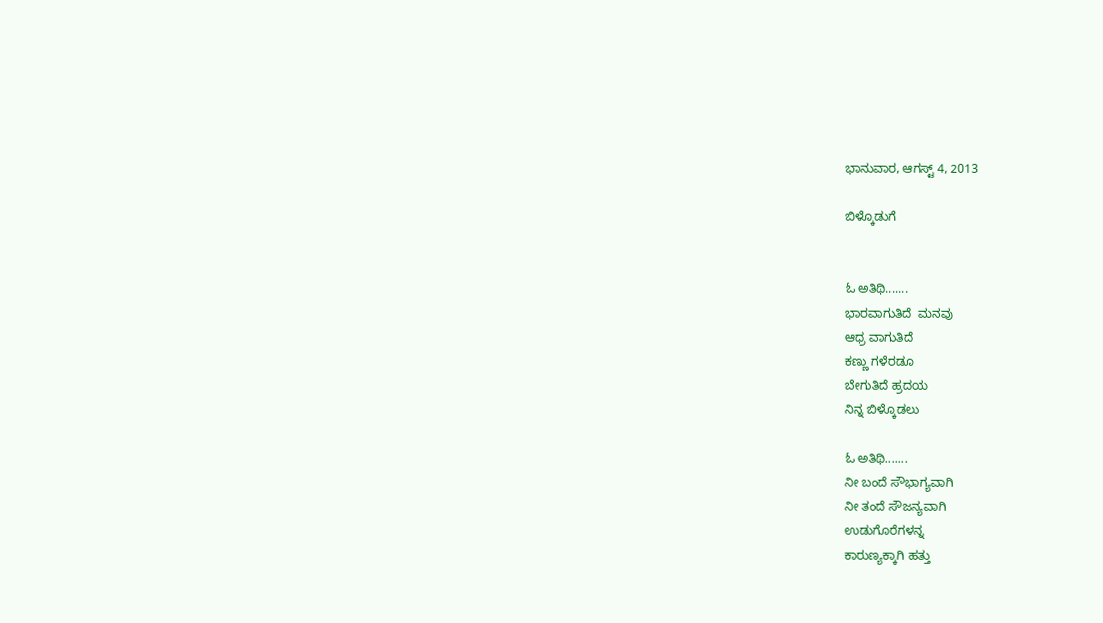ಭಾನುವಾರ, ಆಗಸ್ಟ್ 4, 2013

ಬಿಳ್ಕೊಡುಗೆ


ಓ ಅತಿಥಿ.......
ಭಾರವಾಗುತಿದೆ  ಮನವು
ಆಧ್ರ ವಾಗುತಿದೆ
ಕಣ್ಣು ಗಳೆರಡೂ
ಬೇಗುತಿದೆ ಹ್ರದಯ
ನಿನ್ನ ಬಿಳ್ಕೊಡಲು

ಓ ಅತಿಥಿ.......
ನೀ ಬಂದೆ ಸೌಭಾಗ್ಯವಾಗಿ
ನೀ ತಂದೆ ಸೌಜನ್ಯವಾಗಿ
ಉಡುಗೊರೆಗಳನ್ನ
ಕಾರುಣ್ಯಕ್ಕಾಗಿ ಹತ್ತು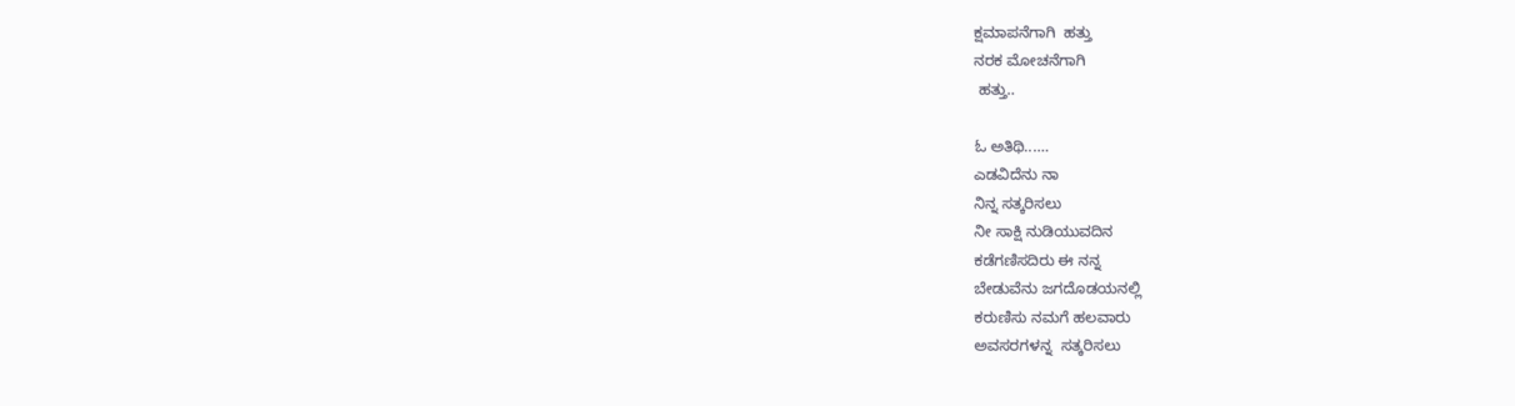ಕ್ಷಮಾಪನೆಗಾಗಿ  ಹತ್ತು
ನರಕ ಮೋಚನೆಗಾಗಿ
 ಹತ್ತು..

ಓ ಅತಿಥಿ......
ಎಡವಿದೆನು ನಾ
ನಿನ್ನ ಸತ್ಕರಿಸಲು
ನೀ ಸಾಕ್ಷಿ ನುಡಿಯುವದಿನ
ಕಡೆಗಣಿಸದಿರು ಈ ನನ್ನ
ಬೇಡುವೆನು ಜಗದೊಡಯನಲ್ಲಿ
ಕರುಣಿಸು ನಮಗೆ ಹಲವಾರು
ಅವಸರಗಳನ್ನ  ಸತ್ಕರಿಸಲು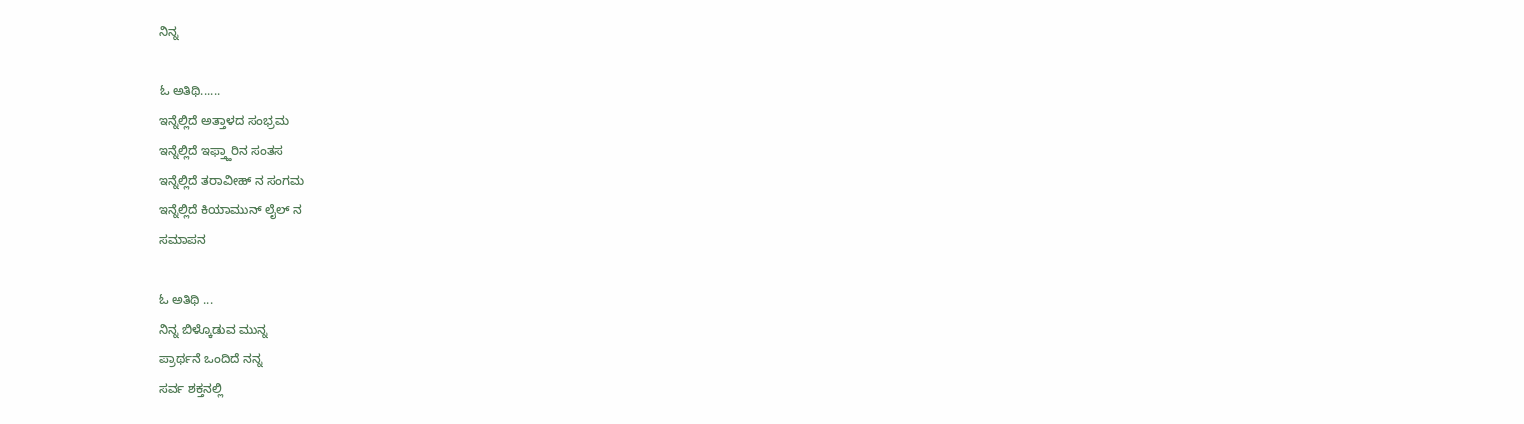ನಿನ್ನ

ಓ ಅತಿಥಿ......
ಇನ್ನೆಲ್ಲಿದೆ ಅತ್ತಾಳದ ಸಂಭ್ರಮ
ಇನ್ನೆಲ್ಲಿದೆ ಇಫ್ತ್ಹಾರಿನ ಸಂತಸ
ಇನ್ನೆಲ್ಲಿದೆ ತರಾವೀಹ್ ನ ಸಂಗಮ
ಇನ್ನೆಲ್ಲಿದೆ ಕಿಯಾಮುನ್ ಲೈಲ್ ನ
ಸಮಾಪನ

ಓ ಅತಿಥಿ ...
ನಿನ್ನ ಬಿಳ್ಕೊಡುವ ಮುನ್ನ
ಪ್ರಾರ್ಥನೆ ಒಂದಿದೆ ನನ್ನ
ಸರ್ವ ಶಕ್ತನಲ್ಲಿ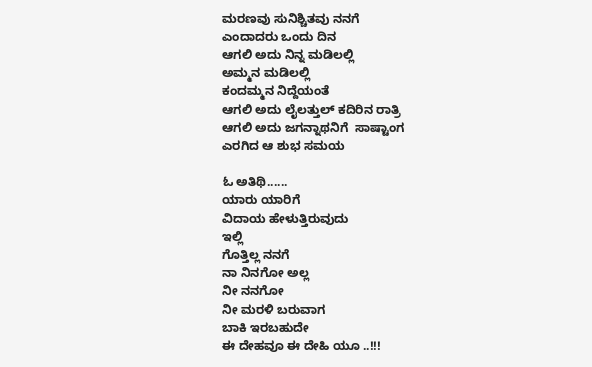ಮರಣವು ಸುನಿಶ್ಚಿತವು ನನಗೆ
ಎಂದಾದರು ಒಂದು ದಿನ
ಆಗಲಿ ಅದು ನಿನ್ನ ಮಡಿಲಲ್ಲಿ
ಅಮ್ಮನ ಮಡಿಲಲ್ಲಿ
ಕಂದಮ್ಮನ ನಿದ್ದೆಯಂತೆ
ಆಗಲಿ ಅದು ಲೈಲತ್ತುಲ್ ಕದಿರಿನ ರಾತ್ರಿ
ಆಗಲಿ ಅದು ಜಗನ್ನಾಥನಿಗೆ  ಸಾಷ್ಟಾಂಗ
ಎರಗಿದ ಆ ಶುಭ ಸಮಯ

ಓ ಅತಿಥಿ......
ಯಾರು ಯಾರಿಗೆ
ವಿದಾಯ ಹೇಳುತ್ತಿರುವುದು
ಇಲ್ಲಿ
ಗೊತ್ತಿಲ್ಲ ನನಗೆ
ನಾ ನಿನಗೋ ಅಲ್ಲ
ನೀ ನನಗೋ
ನೀ ಮರಳಿ ಬರುವಾಗ
ಬಾಕಿ ಇರಬಹುದೇ
ಈ ದೇಹವೂ ಈ ದೇಹಿ ಯೂ ..!!!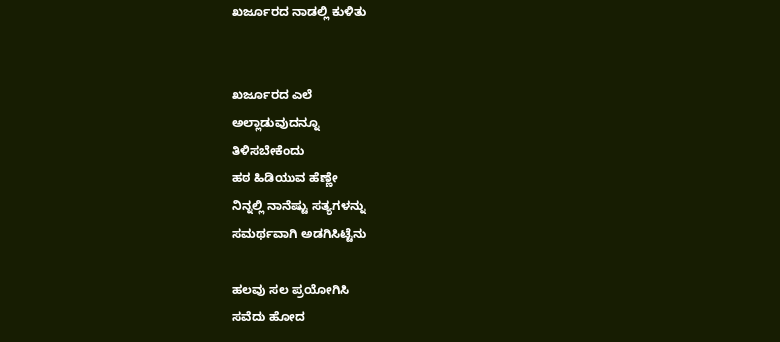ಖರ್ಜೂರದ ನಾಡಲ್ಲಿ ಕುಳಿತು


ಖರ್ಜೂರದ ಎಲೆ
ಅಲ್ಲಾಡುವುದನ್ನೂ
ತಿಳಿಸಬೇಕೆಂದು
ಹಠ ಹಿಡಿಯುವ ಹೆಣ್ಣೇ
ನಿನ್ನಲ್ಲಿ ನಾನೆಷ್ಟು ಸತ್ಯಗಳನ್ನು
ಸಮರ್ಥವಾಗಿ ಅಡಗಿಸಿಟ್ಟೆನು

ಹಲವು ಸಲ ಪ್ರಯೋಗಿಸಿ
ಸವೆದು ಹೋದ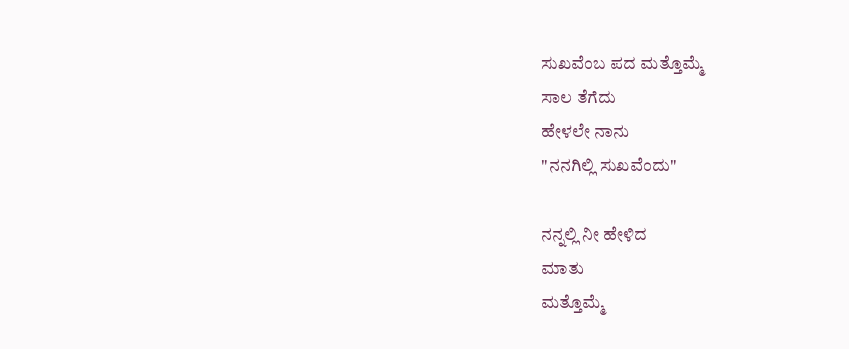ಸುಖವೆಂಬ ಪದ ಮತ್ತೊಮ್ಮೆ
ಸಾಲ ತೆಗೆದು
ಹೇಳಲೇ ನಾನು
"ನನಗಿಲ್ಲಿ ಸುಖವೆಂದು"

ನನ್ನಲ್ಲಿ ನೀ ಹೇಳಿದ
ಮಾತು
ಮತ್ತೊಮ್ಮೆ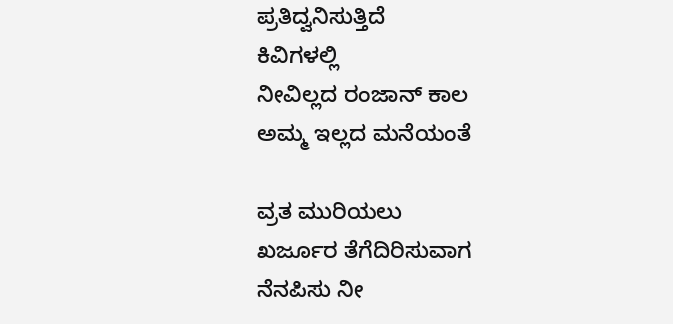ಪ್ರತಿದ್ವನಿಸುತ್ತಿದೆ
ಕಿವಿಗಳಲ್ಲಿ
ನೀವಿಲ್ಲದ ರಂಜಾನ್ ಕಾಲ
ಅಮ್ಮ ಇಲ್ಲದ ಮನೆಯಂತೆ

ವ್ರತ ಮುರಿಯಲು
ಖರ್ಜೂರ ತೆಗೆದಿರಿಸುವಾಗ
ನೆನಪಿಸು ನೀ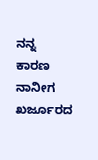ನನ್ನ
ಕಾರಣ
ನಾನೀಗ ಖರ್ಜೂರದ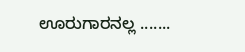ಊರುಗಾರನಲ್ಲ .......